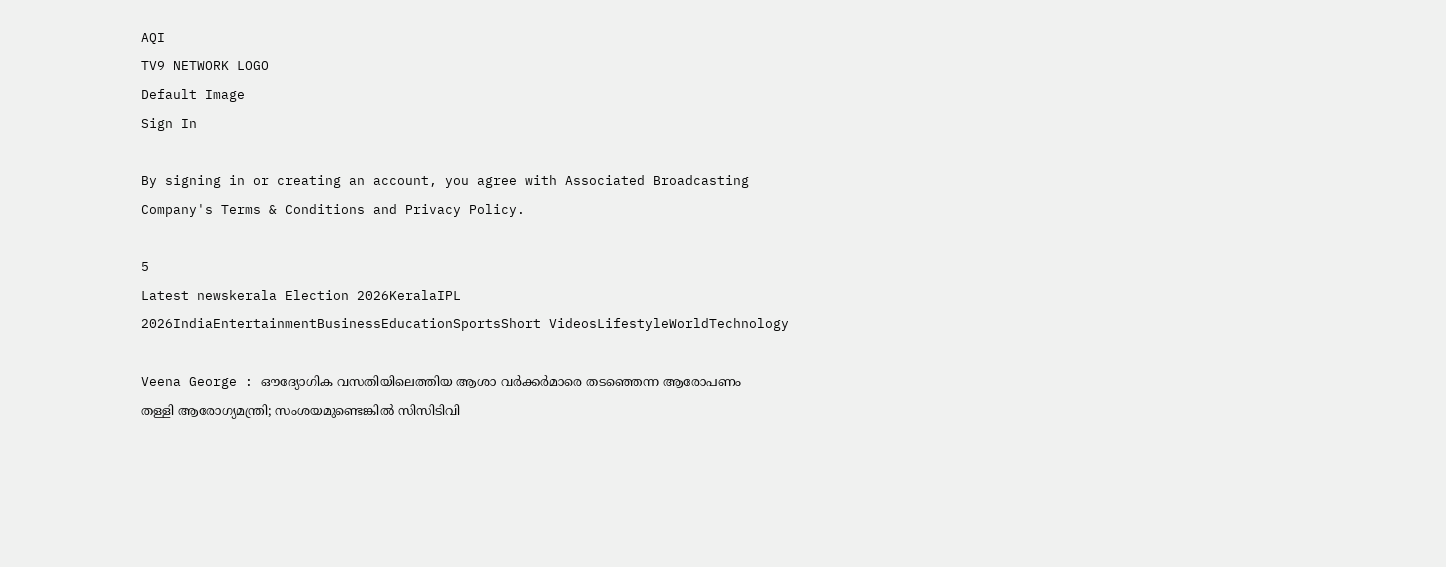AQI
TV9 NETWORK LOGO
Default Image
Sign In

By signing in or creating an account, you agree with Associated Broadcasting Company's Terms & Conditions and Privacy Policy.

5
Latest newskerala Election 2026KeralaIPL 2026IndiaEntertainmentBusinessEducationSportsShort VideosLifestyleWorldTechnology

Veena George : ഔദ്യോഗിക വസതിയിലെത്തിയ ആശാ വര്‍ക്കര്‍മാരെ തടഞ്ഞെന്ന ആരോപണം തള്ളി ആരോഗ്യമന്ത്രി; സംശയമുണ്ടെങ്കില്‍ സിസിടിവി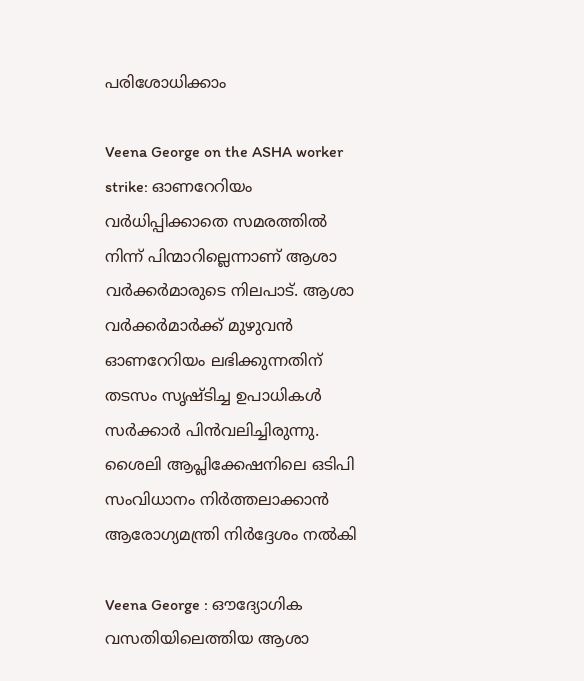പരിശോധിക്കാം

Veena George on the ASHA worker strike: ഓണറേറിയം വര്‍ധിപ്പിക്കാതെ സമരത്തില്‍ നിന്ന് പിന്മാറില്ലെന്നാണ് ആശാ വര്‍ക്കര്‍മാരുടെ നിലപാട്. ആശാ വര്‍ക്കര്‍മാര്‍ക്ക് മുഴുവന്‍ ഓണറേറിയം ലഭിക്കുന്നതിന് തടസം സൃഷ്ടിച്ച ഉപാധികള്‍ സര്‍ക്കാര്‍ പിന്‍വലിച്ചിരുന്നു. ശൈലി ആപ്ലിക്കേഷനിലെ ഒടിപി സംവിധാനം നിര്‍ത്തലാക്കാന്‍ ആരോഗ്യമന്ത്രി നിര്‍ദ്ദേശം നല്‍കി

Veena George : ഔദ്യോഗിക വസതിയിലെത്തിയ ആശാ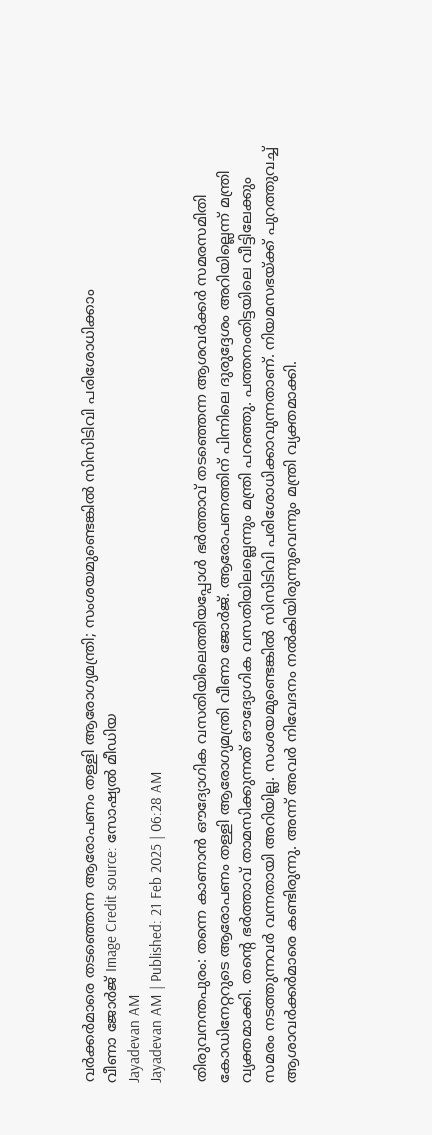വര്‍ക്കര്‍മാരെ തടഞ്ഞെന്ന ആരോപണം തള്ളി ആരോഗ്യമന്ത്രി; സംശയമുണ്ടെങ്കില്‍ സിസിടിവി പരിശോധിക്കാം
വീണാ ജോര്‍ജ്‌ Image Credit source: സോഷ്യല്‍ മീഡിയ
Jayadevan AM
Jayadevan AM | Published: 21 Feb 2025 | 06:28 AM

തിരുവനന്തപുരം: തന്നെ കാണാന്‍ ഔദ്യോഗിക വസതിയിലെത്തിയപ്പോള്‍ ഭര്‍ത്താവ് തടഞ്ഞെന്ന ആശവര്‍ക്കര്‍ സമരസമിതി കോഡിനേറ്ററുടെ ആരോപണം തള്ളി ആരോഗ്യമന്ത്രി വീണാ ജോര്‍ജ്. ആരോപണത്തിന് പിന്നിലെ ദുരുദ്ദേശം അറിയില്ലെന്ന് മന്ത്രി വ്യക്തമാക്കി. തന്റെ ഭര്‍ത്താവ് താമസിക്കുന്നത് ഔദ്യോഗിക വസതിയിലല്ലെന്നും മന്ത്രി പറഞ്ഞു. പത്തനംതിട്ടയിലെ വീട്ടിലേക്കും സമരം നടത്തുന്നവര്‍ വന്നതായി അറിയില്ല. സംശയമുണ്ടെങ്കില്‍ സിസിടിവി പരിശോധിക്കാവുന്നതാണ്. നിയമസഭയ്ക്ക് പുറത്തുവച്ച് ആശാവര്‍ക്കര്‍മാരെ കണ്ടിരുന്നു. അന്ന് അവര്‍ നിവേദനം നല്‍കിയിരുന്നുവെന്നും മന്ത്രി വ്യക്തമാക്കി.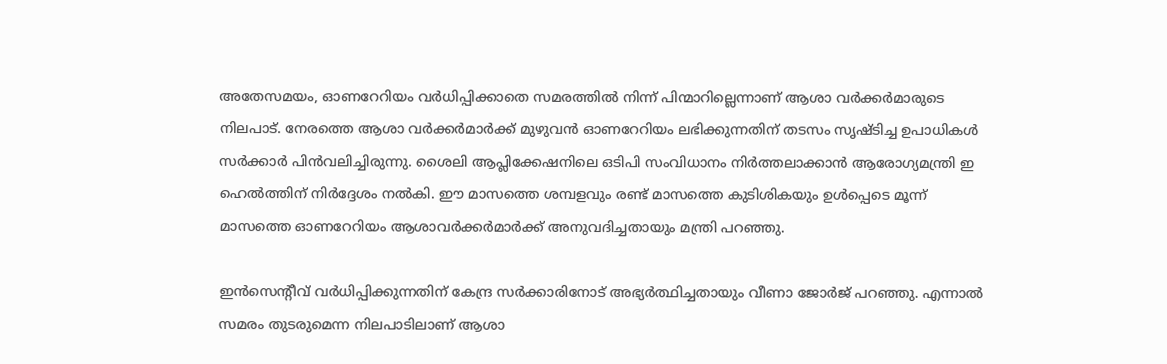അതേസമയം, ഓണറേറിയം വര്‍ധിപ്പിക്കാതെ സമരത്തില്‍ നിന്ന് പിന്മാറില്ലെന്നാണ് ആശാ വര്‍ക്കര്‍മാരുടെ നിലപാട്. നേരത്തെ ആശാ വര്‍ക്കര്‍മാര്‍ക്ക് മുഴുവന്‍ ഓണറേറിയം ലഭിക്കുന്നതിന് തടസം സൃഷ്ടിച്ച ഉപാധികള്‍ സര്‍ക്കാര്‍ പിന്‍വലിച്ചിരുന്നു. ശൈലി ആപ്ലിക്കേഷനിലെ ഒടിപി സംവിധാനം നിര്‍ത്തലാക്കാന്‍ ആരോഗ്യമന്ത്രി ഇ ഹെല്‍ത്തിന് നിര്‍ദ്ദേശം നല്‍കി. ഈ മാസത്തെ ശമ്പളവും രണ്ട് മാസത്തെ കുടിശികയും ഉള്‍പ്പെടെ മൂന്ന് മാസത്തെ ഓണറേറിയം ആശാവര്‍ക്കര്‍മാര്‍ക്ക് അനുവദിച്ചതായും മന്ത്രി പറഞ്ഞു.

ഇന്‍സെന്റീവ് വര്‍ധിപ്പിക്കുന്നതിന് കേന്ദ്ര സര്‍ക്കാരിനോട് അഭ്യര്‍ത്ഥിച്ചതായും വീണാ ജോര്‍ജ് പറഞ്ഞു. എന്നാല്‍ സമരം തുടരുമെന്ന നിലപാടിലാണ് ആശാ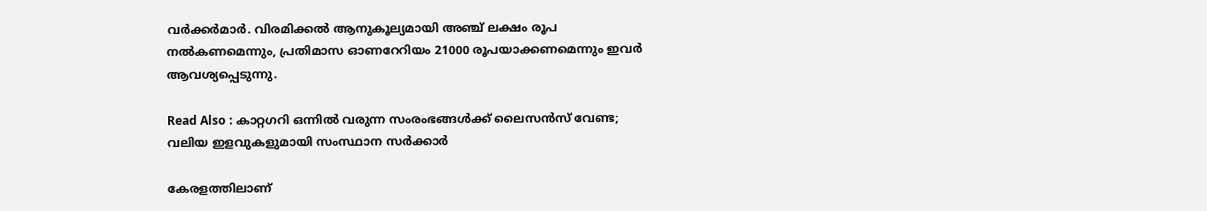വര്‍ക്കര്‍മാര്‍. വിരമിക്കല്‍ ആനുകൂല്യമായി അഞ്ച് ലക്ഷം രൂപ നല്‍കണമെന്നും, പ്രതിമാസ ഓണറേറിയം 21000 രൂപയാക്കണമെന്നും ഇവര്‍ ആവശ്യപ്പെടുന്നു.

Read Also : കാറ്റഗറി ഒന്നില്‍ വരുന്ന സംരംഭങ്ങള്‍ക്ക്‌ ലൈസന്‍സ് വേണ്ട; വലിയ ഇളവുകളുമായി സംസ്ഥാന സര്‍ക്കാര്‍

കേരളത്തിലാണ്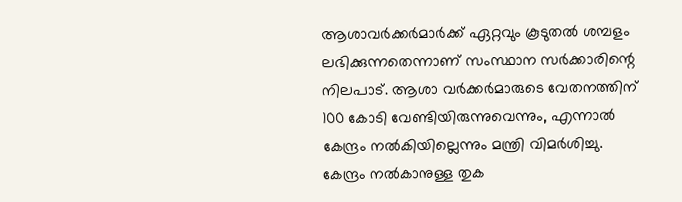ആശാവര്‍ക്കര്‍മാര്‍ക്ക് ഏറ്റവും കൂടുതല്‍ ശമ്പളം ലഭിക്കുന്നതെന്നാണ് സംസ്ഥാന സര്‍ക്കാരിന്റെ നിലപാട്. ആശാ വര്‍ക്കര്‍മാരുടെ വേതനത്തിന് 100 കോടി വേണ്ടിയിരുന്നുവെന്നും, എന്നാല്‍ കേന്ദ്രം നല്‍കിയില്ലെന്നും മന്ത്രി വിമര്‍ശിച്ചു. കേന്ദ്രം നല്‍കാനുള്ള തുക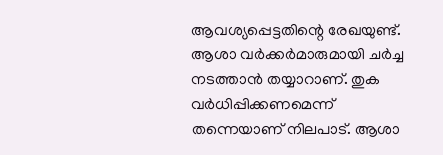ആവശ്യപ്പെട്ടതിന്റെ രേഖയുണ്ട്. ആശാ വര്‍ക്കര്‍മാരുമായി ചര്‍ച്ച നടത്താന്‍ തയ്യാറാണ്. തുക വര്‍ധിപ്പിക്കണമെന്ന് തന്നെയാണ് നിലപാട്. ആശാ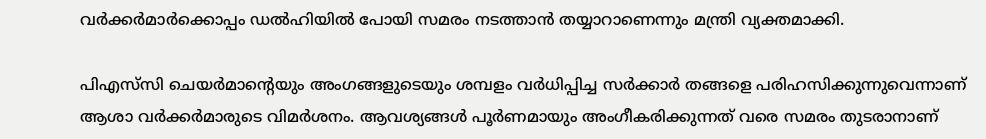വര്‍ക്കര്‍മാര്‍ക്കൊപ്പം ഡല്‍ഹിയില്‍ പോയി സമരം നടത്താന്‍ തയ്യാറാണെന്നും മന്ത്രി വ്യക്തമാക്കി.

പിഎസ്‌സി ചെയര്‍മാന്റെയും അംഗങ്ങളുടെയും ശമ്പളം വര്‍ധിപ്പിച്ച സര്‍ക്കാര്‍ തങ്ങളെ പരിഹസിക്കുന്നുവെന്നാണ് ആശാ വര്‍ക്കര്‍മാരുടെ വിമര്‍ശനം. ആവശ്യങ്ങള്‍ പൂര്‍ണമായും അംഗീകരിക്കുന്നത് വരെ സമരം തുടരാനാണ്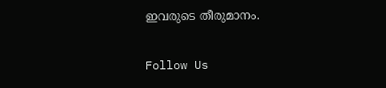ഇവരുടെ തീരുമാനം.

Follow Us